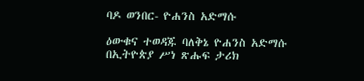ባዶ ወንበር- ዮሐንስ አድማሱ

ዕውቁና ተወዳጁ ባለቅኔ ዮሐንስ አድማሱ በኢትዮጵያ ሥነ ጽሑፍ ታሪክ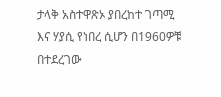ታላቅ አስተዋጽኦ ያበረከተ ገጣሚ እና ሃያሲ የነበረ ሲሆን በ1960ዎቹ በተደረገው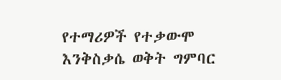የተማሪዎች የተቃውሞ እንቅስቃሴ ወቅት ግምባር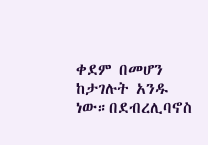ቀደም በመሆን ከታገሉት አንዱ ነው።በደብረሊባኖስ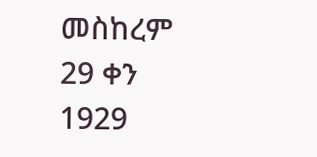መስከረም 29 ቀን 1929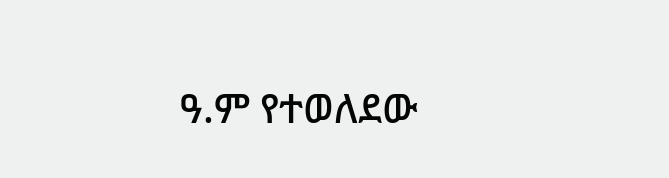ዓ.ም የተወለደው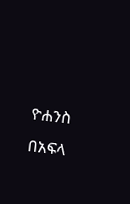ዮሐንስ በአፍላ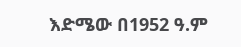እድሜው በ1952 ዓ.ም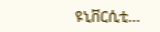ዩኒቨርሲቲ…